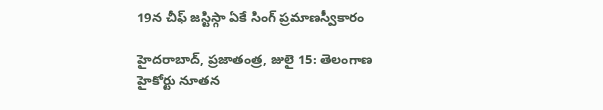19న చీఫ్ జస్టిస్గా ఏకే సింగ్ ప్రమాణస్వీకారం

హైదరాబాద్, ప్రజాతంత్ర, జులై 15: తెలంగాణ హైకోర్టు నూతన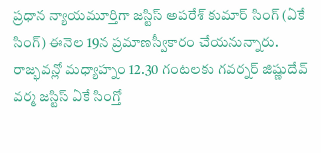ప్రధాన న్యాయమూర్తిగా జస్టిస్ అపరేశ్ కుమార్ సింగ్ (ఏకే సింగ్) ఈనెల 19న ప్రమాణస్వీకారం చేయనున్నారు. రాజ్భవన్లో మధ్యాహ్నం 12.30 గంటలకు గవర్నర్ జిష్ణుదేవ్ వర్మ జస్టిస్ ఏకే సింగ్తో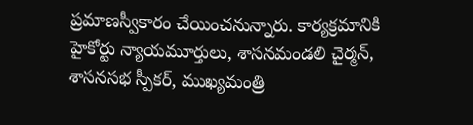ప్రమాణస్వీకారం చేయించనున్నారు. కార్యక్రమానికి హైకోర్టు న్యాయమూర్తులు, శాసనమండలి చైర్మన్, శాసనసభ స్పీకర్, ముఖ్యమంత్రి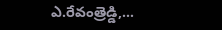ఎ.రేవంత్రెడ్డి,…